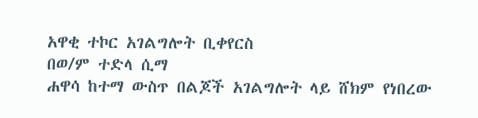አዋቂ ተኮር አገልግሎት ቢቀየርስ
በወ/ም ተድላ ሲማ
ሐዋሳ ከተማ ውስጥ በልጆች አገልግሎት ላይ ሸክም የነበረው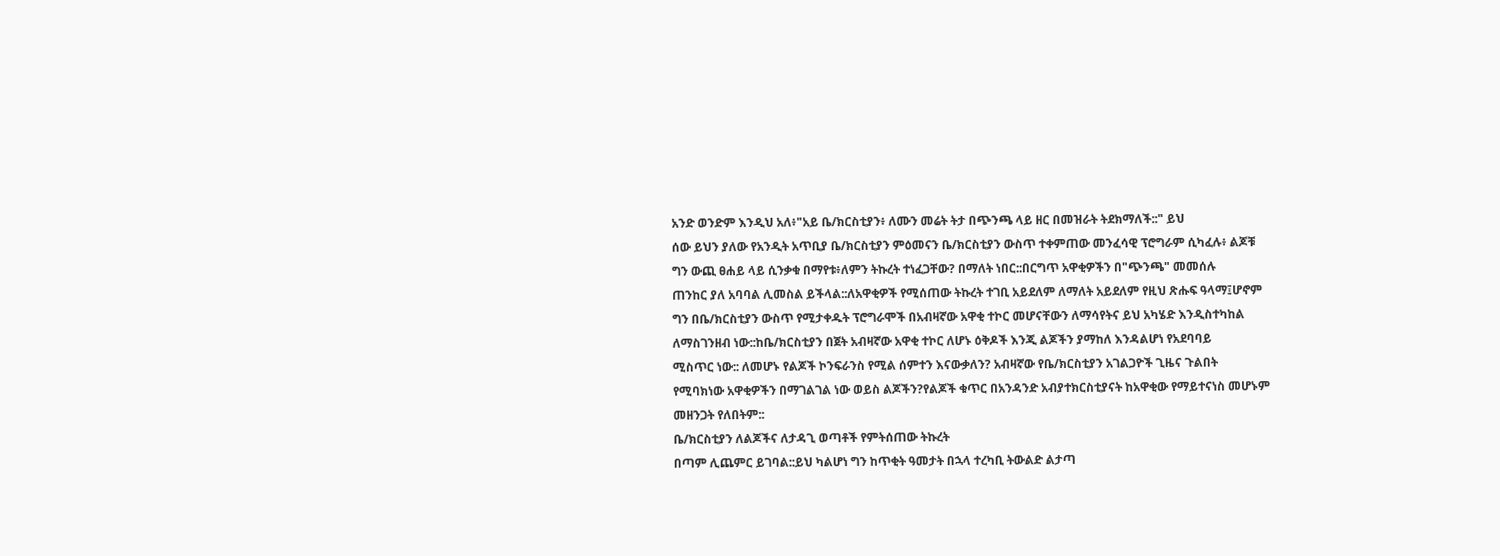አንድ ወንድም እንዲህ አለ፥"አይ ቤ/ክርስቲያን፥ ለሙን መሬት ትታ በጭንጫ ላይ ዘር በመዝራት ትደክማለች::" ይህ
ሰው ይህን ያለው የአንዲት አጥቢያ ቤ/ክርስቲያን ምዕመናን ቤ/ክርስቲያን ውስጥ ተቀምጠው መንፈሳዊ ፕሮግራም ሲካፈሉ፥ ልጆቹ
ግን ውጪ ፀሐይ ላይ ሲንቃቁ በማየቱ፥ለምን ትኩረት ተነፈጋቸው? በማለት ነበር::በርግጥ አዋቂዎችን በ"ጭንጫ" መመሰሉ
ጠንከር ያለ አባባል ሊመስል ይችላል::ለአዋቂዎች የሚሰጠው ትኩረት ተገቢ አይደለም ለማለት አይደለም የዚህ ጽሑፍ ዓላማ፤ሆኖም
ግን በቤ/ክርስቲያን ውስጥ የሚታቀዱት ፕሮግራሞች በአብዛኛው አዋቂ ተኮር መሆናቸውን ለማሳየትና ይህ አካሄድ እንዲስተካከል
ለማስገንዘብ ነው::ከቤ/ክርስቲያን በጀት አብዛኛው አዋቂ ተኮር ለሆኑ ዕቅዶች እንጂ ልጆችን ያማከለ እንዳልሆነ የአደባባይ
ሚስጥር ነው:: ለመሆኑ የልጆች ኮንፍራንስ የሚል ሰምተን እናውቃለን? አብዛኛው የቤ/ክርስቲያን አገልጋዮች ጊዜና ጉልበት
የሚባክነው አዋቂዎችን በማገልገል ነው ወይስ ልጆችን?የልጆች ቁጥር በአንዳንድ አብያተክርስቲያናት ከአዋቂው የማይተናነስ መሆኑም
መዘንጋት የለበትም::
ቤ/ክርስቲያን ለልጆችና ለታዳጊ ወጣቶች የምትሰጠው ትኩረት
በጣም ሊጨምር ይገባል::ይህ ካልሆነ ግን ከጥቂት ዓመታት በኋላ ተረካቢ ትውልድ ልታጣ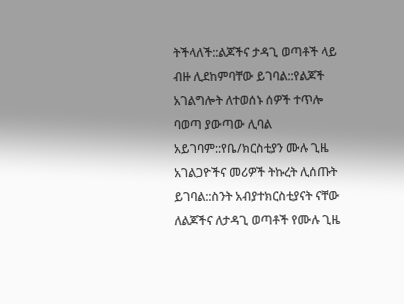ትችላለች::ልጆችና ታዳጊ ወጣቶች ላይ
ብዙ ሊደከምባቸው ይገባል::የልጆች አገልግሎት ለተወሰኑ ሰዎች ተጥሎ ባወጣ ያውጣው ሊባል አይገባም::የቤ/ክርስቲያን ሙሉ ጊዜ
አገልጋዮችና መሪዎች ትኩረት ሊሰጡት ይገባል::ስንት አብያተክርስቲያናት ናቸው ለልጆችና ለታዳጊ ወጣቶች የሙሉ ጊዜ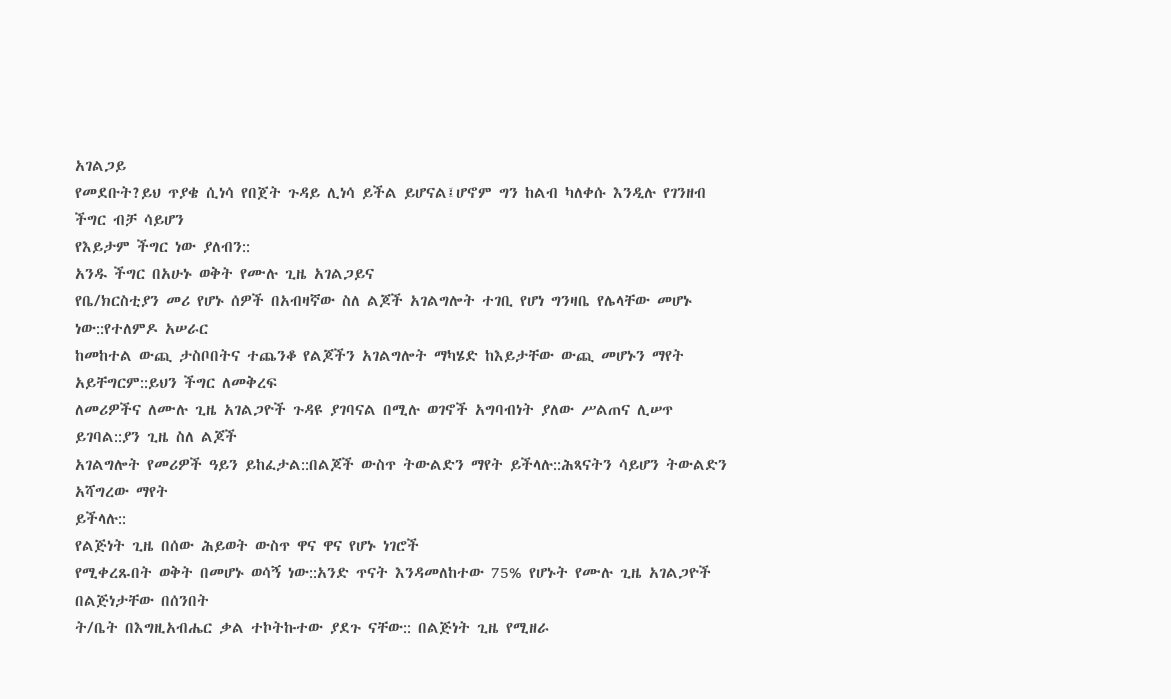አገልጋይ
የመደቡት?ይህ ጥያቄ ሲነሳ የበጀት ጉዳይ ሊነሳ ይችል ይሆናል፤ሆኖም ግን ከልብ ካለቀሱ እንዲሉ የገንዘብ ችግር ብቻ ሳይሆን
የእይታም ችግር ነው ያለብን::
አንዱ ችግር በአሁኑ ወቅት የሙሉ ጊዜ አገልጋይና
የቤ/ክርስቲያን መሪ የሆኑ ሰዎች በአብዛኛው ስለ ልጆች አገልግሎት ተገቢ የሆነ ግንዛቤ የሌላቸው መሆኑ ነው::የተለምዶ አሠራር
ከመከተል ውጪ ታስቦበትና ተጨንቆ የልጆችን አገልግሎት ማካሄድ ከእይታቸው ውጪ መሆኑን ማየት አይቸግርም::ይህን ችግር ለመቅረፍ
ለመሪዎችና ለሙሉ ጊዜ አገልጋዮች ጉዳዩ ያገባናል በሚሉ ወገኖች አግባብነት ያለው ሥልጠና ሊሠጥ ይገባል::ያን ጊዜ ስለ ልጆች
አገልግሎት የመሪዎች ዓይን ይከፈታል::በልጆች ውስጥ ትውልድን ማየት ይችላሉ::ሕጻናትን ሳይሆን ትውልድን አሻግረው ማየት
ይችላሉ::
የልጅነት ጊዜ በሰው ሕይወት ውስጥ ዋና ዋና የሆኑ ነገሮች
የሚቀረጹበት ወቅት በመሆኑ ወሳኝ ነው::አንድ ጥናት እንዳመለከተው 75% የሆኑት የሙሉ ጊዜ አገልጋዮች በልጅነታቸው በሰንበት
ት/ቤት በእግዚአብሔር ቃል ተኮትኩተው ያደጉ ናቸው:: በልጅነት ጊዜ የሚዘራ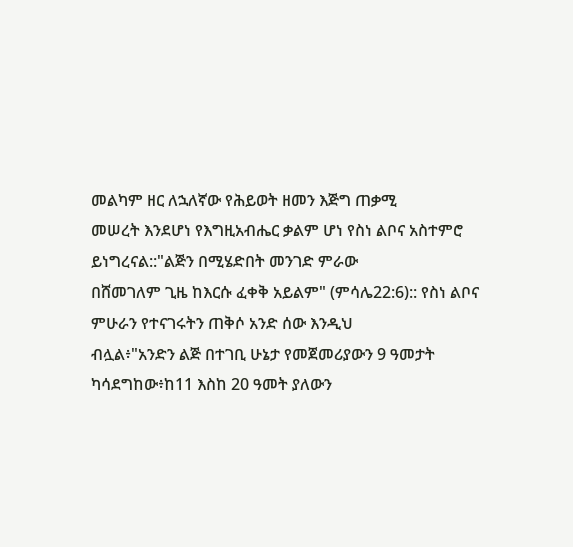መልካም ዘር ለኋለኛው የሕይወት ዘመን እጅግ ጠቃሚ
መሠረት እንደሆነ የእግዚአብሔር ቃልም ሆነ የስነ ልቦና አስተምሮ ይነግረናል::"ልጅን በሚሄድበት መንገድ ምራው
በሸመገለም ጊዜ ከእርሱ ፈቀቅ አይልም" (ምሳሌ22:6):: የስነ ልቦና ምሁራን የተናገሩትን ጠቅሶ አንድ ሰው እንዲህ
ብሏል፥"አንድን ልጅ በተገቢ ሁኔታ የመጀመሪያውን 9 ዓመታት ካሳደግከው፥ከ11 እስከ 20 ዓመት ያለውን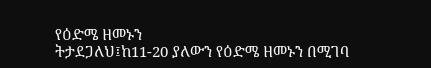የዕድሜ ዘመኑን
ትታደጋለህ፤ከ11-20 ያለውን የዕድሜ ዘመኑን በሚገባ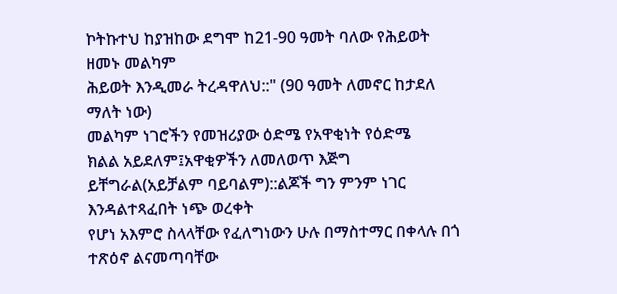ኮትኩተህ ከያዝከው ደግሞ ከ21-90 ዓመት ባለው የሕይወት ዘመኑ መልካም
ሕይወት እንዲመራ ትረዳዋለህ::" (90 ዓመት ለመኖር ከታደለ ማለት ነው)
መልካም ነገሮችን የመዝሪያው ዕድሜ የአዋቂነት የዕድሜ
ክልል አይደለም፤አዋቂዎችን ለመለወጥ እጅግ ይቸግራል(አይቻልም ባይባልም)::ልጆች ግን ምንም ነገር እንዳልተጻፈበት ነጭ ወረቀት
የሆነ አእምሮ ስላላቸው የፈለግነውን ሁሉ በማስተማር በቀላሉ በጎ ተጽዕኖ ልናመጣባቸው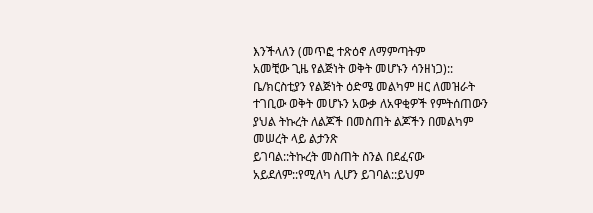እንችላለን (መጥፎ ተጽዕኖ ለማምጣትም
አመቺው ጊዜ የልጅነት ወቅት መሆኑን ሳንዘነጋ)::
ቤ/ክርስቲያን የልጅነት ዕድሜ መልካም ዘር ለመዝራት
ተገቢው ወቅት መሆኑን አውቃ ለአዋቂዎች የምትሰጠውን ያህል ትኩረት ለልጆች በመስጠት ልጆችን በመልካም መሠረት ላይ ልታንጽ
ይገባል::ትኩረት መስጠት ስንል በደፈናው አይደለም::የሚለካ ሊሆን ይገባል::ይህም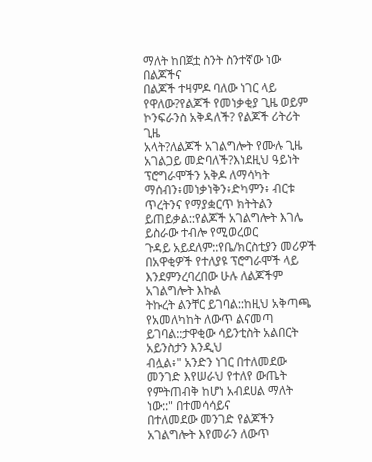ማለት ከበጀቷ ስንት ስንተኛው ነው በልጆችና
በልጆች ተዛምዶ ባለው ነገር ላይ የዋለው?የልጆች የመነቃቂያ ጊዜ ወይም ኮንፍራንስ አቅዳለች? የልጆች ሪትሪት ጊዜ
አላት?ለልጆች አገልግሎት የሙሉ ጊዜ አገልጋይ መድባለች?እነደዚህ ዓይነት ፕሮግራሞችን አቅዶ ለማሳካት
ማሰብን፥መነቃነቅን፥ድካምን፥ ብርቱ ጥረትንና የማያቋርጥ ክትትልን ይጠይቃል::የልጆች አገልግሎት እገሌ ይስራው ተብሎ የሚወረወር
ጉዳይ አይደለም::የቤ/ክርስቲያን መሪዎች በአዋቂዎች የተለያዩ ፕሮግራሞች ላይ እንደምንረባረበው ሁሉ ለልጆችም አገልግሎት እኩል
ትኩረት ልንቸር ይገባል::ከዚህ አቅጣጫ የአመለካከት ለውጥ ልናመጣ ይገባል::ታዋቂው ሳይንቲስት አልበርት አይንስታን እንዲህ
ብሏል፥" አንድን ነገር በተለመደው መንገድ እየሠራህ የተለየ ውጤት የምትጠብቅ ከሆነ አብደሀል ማለት ነው::" በተመሳሳይና
በተለመደው መንገድ የልጆችን አገልግሎት እየመራን ለውጥ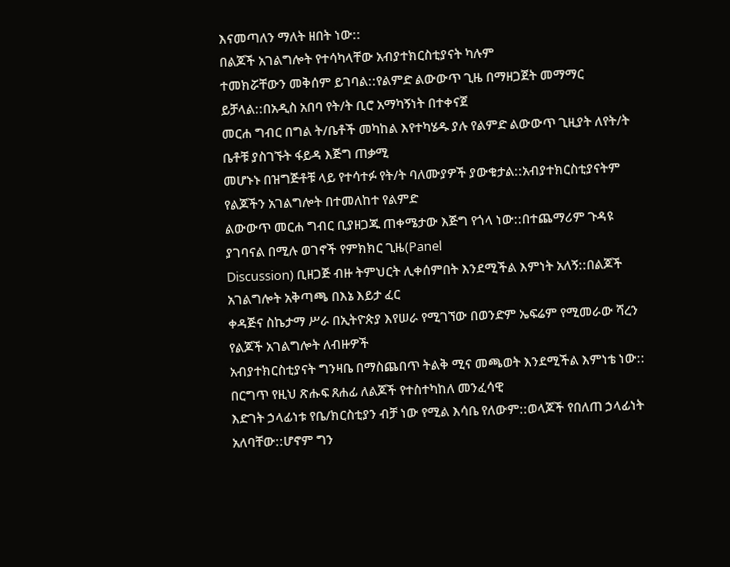እናመጣለን ማለት ዘበት ነው::
በልጆች አገልግሎት የተሳካላቸው አብያተክርስቲያናት ካሉም
ተመክሯቸውን መቅሰም ይገባል::የልምድ ልውውጥ ጊዜ በማዘጋጀት መማማር ይቻላል::በአዲስ አበባ የት/ት ቢሮ አማካኝነት በተቀናጀ
መርሐ ግብር በግል ት/ቤቶች መካከል እየተካሄዱ ያሉ የልምድ ልውውጥ ጊዚያት ለየት/ት ቤቶቹ ያስገኙት ፋይዳ እጅግ ጠቃሚ
መሆኑኑ በዝግጅቶቹ ላይ የተሳተፉ የት/ት ባለሙያዎች ያውቁታል::አብያተክርስቲያናትም የልጆችን አገልግሎት በተመለከተ የልምድ
ልውውጥ መርሐ ግብር ቢያዘጋጁ ጠቀሜታው እጅግ የጎላ ነው::በተጨማሪም ጉዳዩ ያገባናል በሚሉ ወገኖች የምክክር ጊዜ(Panel
Discussion) ቢዘጋጅ ብዙ ትምህርት ሊቀሰምበት እንደሚችል እምነት አለኝ::በልጆች አገልግሎት አቅጣጫ በእኔ እይታ ፈር
ቀዳጅና ስኬታማ ሥራ በኢትዮጵያ እየሠራ የሚገኘው በወንድም ኤፍሬም የሚመራው ሻረን የልጆች አገልግሎት ለብዙዎች
አብያተክርስቲያናት ግንዛቤ በማስጨበጥ ትልቅ ሚና መጫወት እንደሚችል እምነቴ ነው::
በርግጥ የዚህ ጽሑፍ ጸሐፊ ለልጆች የተስተካከለ መንፈሳዊ
እድገት ኃላፊነቱ የቤ/ክርስቲያን ብቻ ነው የሚል እሳቤ የለውም::ወላጆች የበለጠ ኃላፊነት አለባቸው::ሆኖም ግን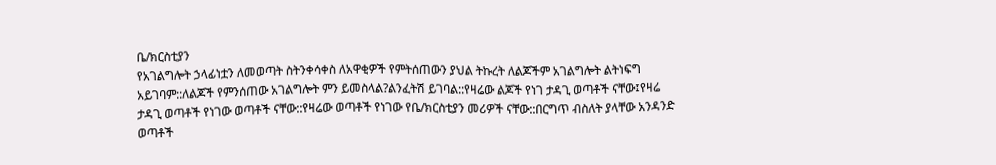ቤ/ክርስቲያን
የአገልግሎት ኃላፊነቷን ለመወጣት ስትንቀሳቀስ ለአዋቂዎች የምትሰጠውን ያህል ትኩረት ለልጆችም አገልግሎት ልትነፍግ
አይገባም::ለልጆች የምንሰጠው አገልግሎት ምን ይመስላል?ልንፈትሽ ይገባል::የዛሬው ልጆች የነገ ታዳጊ ወጣቶች ናቸው፤የዛሬ
ታዳጊ ወጣቶች የነገው ወጣቶች ናቸው::የዛሬው ወጣቶች የነገው የቤ/ክርስቲያን መሪዎች ናቸው::በርግጥ ብስለት ያላቸው አንዳንድ
ወጣቶች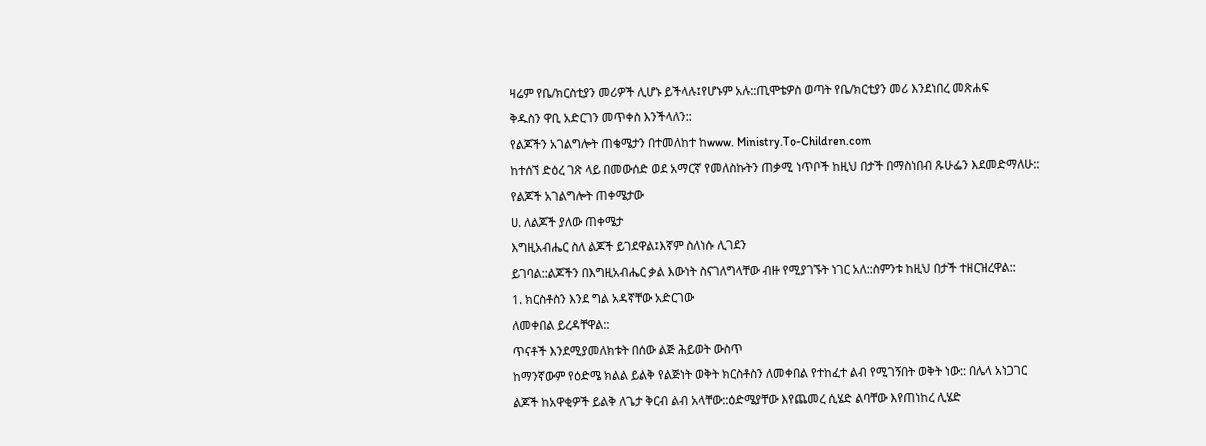ዛሬም የቤ/ክርስቲያን መሪዎች ሊሆኑ ይችላሉ፤የሆኑም አሉ::ጢሞቴዎስ ወጣት የቤ/ክርቲያን መሪ እንደነበረ መጽሐፍ
ቅዱስን ዋቢ አድርገን መጥቀስ እንችላለን::
የልጆችን አገልግሎት ጠቄሜታን በተመለከተ ከwww. Ministry.To-Children.com
ከተሰኘ ድዕረ ገጽ ላይ በመውሰድ ወደ አማርኛ የመለስኩትን ጠቃሚ ነጥቦች ከዚህ በታች በማስነበብ ጹሁፌን እደመድማለሁ::
የልጆች አገልግሎት ጠቀሜታው
ሀ. ለልጆች ያለው ጠቀሜታ
እግዚአብሔር ስለ ልጆች ይገደዋል፤እኛም ስለነሱ ሊገደን
ይገባል::ልጆችን በእግዚአብሔር ቃል እውነት ስናገለግላቸው ብዙ የሚያገኙት ነገር አለ::ስምንቱ ከዚህ በታች ተዘርዝረዋል::
1. ክርስቶስን እንደ ግል አዳኛቸው አድርገው
ለመቀበል ይረዳቸዋል::
ጥናቶች እንደሚያመለክቱት በሰው ልጅ ሕይወት ውስጥ
ከማንኛውም የዕድሜ ክልል ይልቅ የልጅነት ወቅት ክርስቶስን ለመቀበል የተከፈተ ልብ የሚገኝበት ወቅት ነው:: በሌላ አነጋገር
ልጆች ከአዋቂዎች ይልቅ ለጌታ ቅርብ ልብ አላቸው::ዕድሜያቸው እየጨመረ ሲሄድ ልባቸው እየጠነከረ ሊሄድ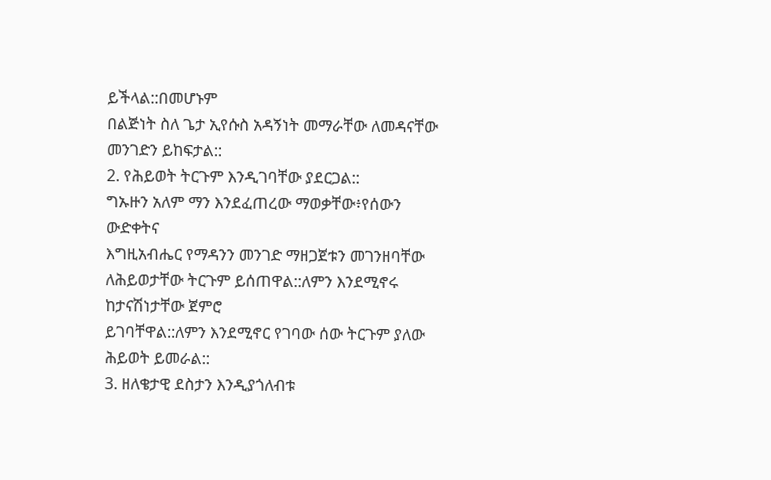ይችላል::በመሆኑም
በልጅነት ስለ ጌታ ኢየሱስ አዳኝነት መማራቸው ለመዳናቸው መንገድን ይከፍታል::
2. የሕይወት ትርጉም እንዲገባቸው ያደርጋል::
ግኡዙን አለም ማን እንደፈጠረው ማወቃቸው፥የሰውን ውድቀትና
እግዚአብሔር የማዳንን መንገድ ማዘጋጀቱን መገንዘባቸው ለሕይወታቸው ትርጉም ይሰጠዋል::ለምን እንደሚኖሩ ከታናሽነታቸው ጀምሮ
ይገባቸዋል::ለምን እንደሚኖር የገባው ሰው ትርጉም ያለው ሕይወት ይመራል::
3. ዘለቄታዊ ደስታን እንዲያጎለብቱ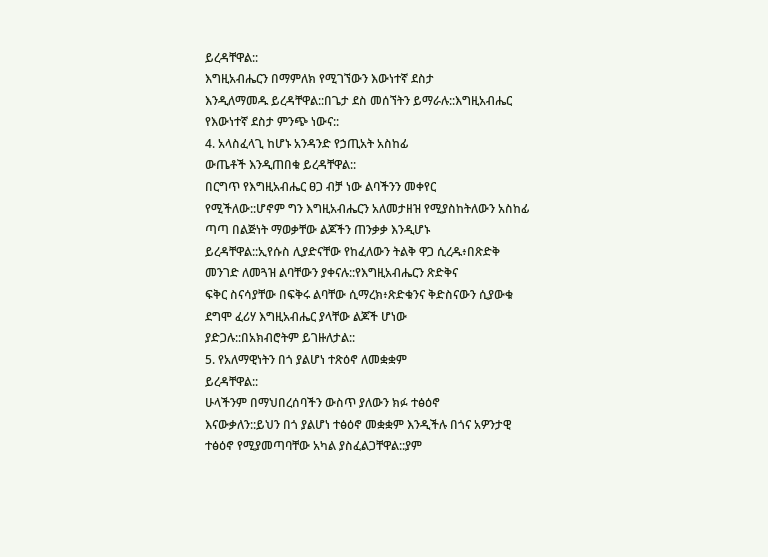ይረዳቸዋል::
እግዚአብሔርን በማምለክ የሚገኘውን እውነተኛ ደስታ
እንዲለማመዱ ይረዳቸዋል::በጌታ ደስ መሰኘትን ይማራሉ::እግዚአብሔር የእውነተኛ ደስታ ምንጭ ነውና::
4. አላስፈላጊ ከሆኑ አንዳንድ የኃጢአት አስከፊ
ውጤቶች እንዲጠበቁ ይረዳቸዋል::
በርግጥ የእግዚአብሔር ፀጋ ብቻ ነው ልባችንን መቀየር
የሚችለው::ሆኖም ግን እግዚአብሔርን አለመታዘዝ የሚያስከትለውን አስከፊ ጣጣ በልጅነት ማወቃቸው ልጆችን ጠንቃቃ እንዲሆኑ
ይረዳቸዋል::ኢየሱስ ሊያድናቸው የከፈለውን ትልቅ ዋጋ ሲረዱ፥በጽድቅ መንገድ ለመጓዝ ልባቸውን ያቀናሉ::የእግዚአብሔርን ጽድቅና
ፍቅር ስናሳያቸው በፍቅሩ ልባቸው ሲማረክ፥ጽድቁንና ቅድስናውን ሲያውቁ ደግሞ ፈሪሃ እግዚአብሔር ያላቸው ልጆች ሆነው
ያድጋሉ::በአክብሮትም ይገዙለታል::
5. የአለማዊነትን በጎ ያልሆነ ተጽዕኖ ለመቋቋም
ይረዳቸዋል::
ሁላችንም በማህበረሰባችን ውስጥ ያለውን ክፉ ተፅዕኖ
እናውቃለን::ይህን በጎ ያልሆነ ተፅዕኖ መቋቋም እንዲችሉ በጎና አዎንታዊ ተፅዕኖ የሚያመጣባቸው አካል ያስፈልጋቸዋል::ያም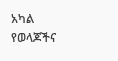አካል የወላጆችና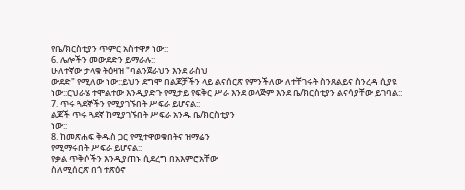የቤ/ክርስቲያን ጥምር አስተዋፆ ነው::
6. ሌሎችን መውደድን ይማራሉ::
ሁለተኛው ታላቁ ትዕዛዝ "ባልንጀራህን እንደ ራስህ
ውደድ" የሚለው ነው::ይህን ደግሞ በልጆቻችን ላይ ልናሰርጽ የምንችለው ለተቸገሩት ስንጸልይና ስንረዳ ሲያዩ
ነው::ርህራሄ ተሞልተው እንዲያድጉ የሚታይ የፍቅር ሥራ እንደ ወላጅም እንደ ቤ/ክርስቲያን ልናሳያቸው ይገባል::
7. ጥሩ ጓደኞችን የሚያገኙበት ሥፍራ ይሆናል::
ልጆች ጥሩ ጓደኛ ከሚያገኙበት ሥፍራ አንዱ ቤ/ክርስቲያን
ነው::
8. ከመጽሐፍ ቅዱስ ጋር የሚተዋወቁበትና ዝማሬን
የሚማሩበት ሥፍራ ይሆናል::
የቃል ጥቅሶችን እንዲያጠኑ ሲደረግ በአእምሮአቸው
ስለሚሰርጽ በጎ ተጽዕኖ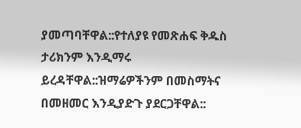ያመጣባቸዋል::የተለያዩ የመጽሐፍ ቅዱስ ታሪክንም እንዲማሩ ይረዳቸዋል::ዝማሬዎችንም በመስማትና
በመዘመር እንዲያድጉ ያደርጋቸዋል::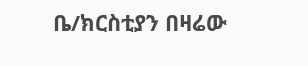ቤ/ክርስቲያን በዛሬው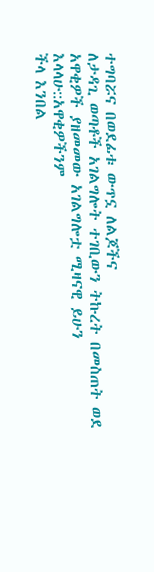ተግባሯና በወደፊቱ ውጥኗ ለልጆችና
ለታዳጊ ወጣቶች አገልግሎት ተገቢውን ትኩረት በመስጠት ወደ አዋቂዎች ያዘመመው አገልግሎቷ ሚዛናዊ ይሁን እላላሁ::አዋቂዎችንም
ችላ እንበል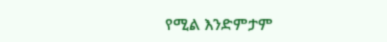የሚል እንድምታም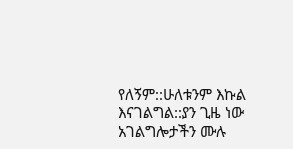የለኝም::ሁለቱንም እኩል እናገልግል::ያን ጊዜ ነው አገልግሎታችን ሙሉ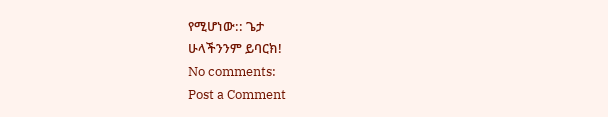የሚሆነው:: ጌታ
ሁላችንንም ይባርክ!
No comments:
Post a Comment